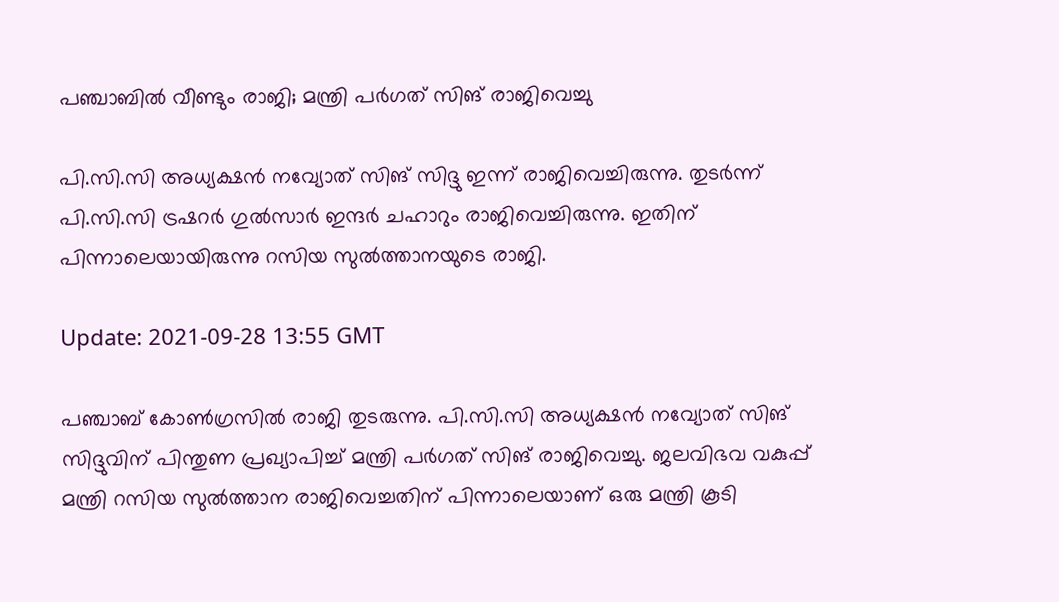പഞ്ചാബില്‍ വീണ്ടും രാജി; മന്ത്രി പര്‍ഗത് സിങ് രാജിവെച്ചു

പി.സി.സി അധ്യക്ഷന്‍ നവ്യോത് സിങ് സിദ്ദു ഇന്ന് രാജിവെച്ചിരുന്നു. തുടര്‍ന്ന് പി.സി.സി ട്രഷറര്‍ ഗുല്‍സാര്‍ ഇന്ദര്‍ ചഹാറും രാജിവെച്ചിരുന്നു. ഇതിന് പിന്നാലെയായിരുന്നു റസിയ സുല്‍ത്താനയുടെ രാജി.

Update: 2021-09-28 13:55 GMT

പഞ്ചാബ് കോണ്‍ഗ്രസില്‍ രാജി തുടരുന്നു. പി.സി.സി അധ്യക്ഷന്‍ നവ്യോത് സിങ് സിദ്ദുവിന് പിന്തുണ പ്രഖ്യാപിച്ച് മന്ത്രി പര്‍ഗത് സിങ് രാജിവെച്ചു. ജലവിഭവ വകുപ്പ് മന്ത്രി റസിയ സുല്‍ത്താന രാജിവെച്ചതിന് പിന്നാലെയാണ് ഒരു മന്ത്രി കൂടി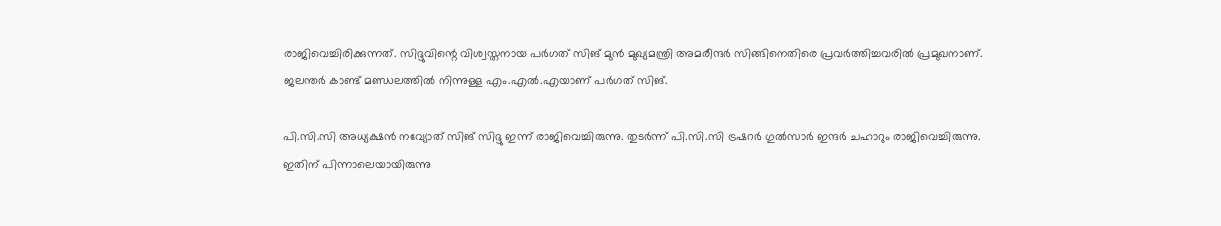രാജിവെച്ചിരിക്കുന്നത്. സിദ്ദുവിന്റെ വിശ്വസ്തനായ പര്‍ഗത് സിങ് മുന്‍ മുഖ്യമന്ത്രി അമരീന്ദര്‍ സിങ്ങിനെതിരെ പ്രവര്‍ത്തിച്ചവരില്‍ പ്രമുഖനാണ്. ജലന്തര്‍ കാണ്ട് മണ്ഡലത്തില്‍ നിന്നുള്ള എം.എല്‍.എയാണ് പര്‍ഗത് സിങ്.

പി.സി.സി അധ്യക്ഷന്‍ നവ്യോത് സിങ് സിദ്ദു ഇന്ന് രാജിവെച്ചിരുന്നു. തുടര്‍ന്ന് പി.സി.സി ട്രഷറര്‍ ഗുല്‍സാര്‍ ഇന്ദര്‍ ചഹാറും രാജിവെച്ചിരുന്നു. ഇതിന് പിന്നാലെയായിരുന്നു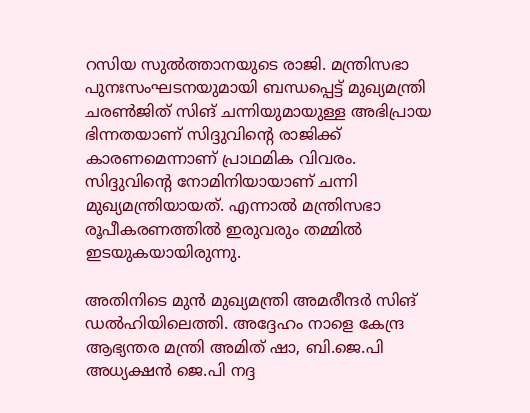റസിയ സുല്‍ത്താനയുടെ രാജി. മന്ത്രിസഭാ പുനഃസംഘടനയുമായി ബന്ധപ്പെട്ട് മുഖ്യമന്ത്രി ചരണ്‍ജിത് സിങ് ചന്നിയുമായുള്ള അഭിപ്രായ ഭിന്നതയാണ് സിദ്ദുവിന്റെ രാജിക്ക് കാരണമെന്നാണ് പ്രാഥമിക വിവരം. സിദ്ദുവിന്റെ നോമിനിയായാണ് ചന്നി മുഖ്യമന്ത്രിയായത്. എന്നാല്‍ മന്ത്രിസഭാ രൂപീകരണത്തില്‍ ഇരുവരും തമ്മില്‍ ഇടയുകയായിരുന്നു.

അതിനിടെ മുന്‍ മുഖ്യമന്ത്രി അമരീന്ദര്‍ സിങ് ഡല്‍ഹിയിലെത്തി. അദ്ദേഹം നാളെ കേന്ദ്ര ആഭ്യന്തര മന്ത്രി അമിത് ഷാ, ബി.ജെ.പി അധ്യക്ഷന്‍ ജെ.പി നദ്ദ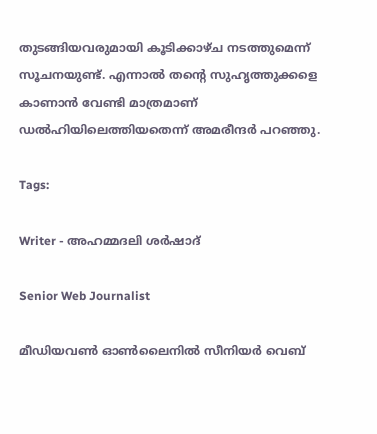തുടങ്ങിയവരുമായി കൂടിക്കാഴ്ച നടത്തുമെന്ന് സൂചനയുണ്ട്. എന്നാല്‍ തന്റെ സുഹൃത്തുക്കളെ കാണാന്‍ വേണ്ടി മാത്രമാണ് ഡല്‍ഹിയിലെത്തിയതെന്ന് അമരീന്ദര്‍ പറഞ്ഞു.

Tags:

Writer - അഹമ്മദലി ശര്‍ഷാദ്

Senior Web Journalist

മീഡിയവൺ ഓൺലൈനിൽ സീനിയർ വെബ്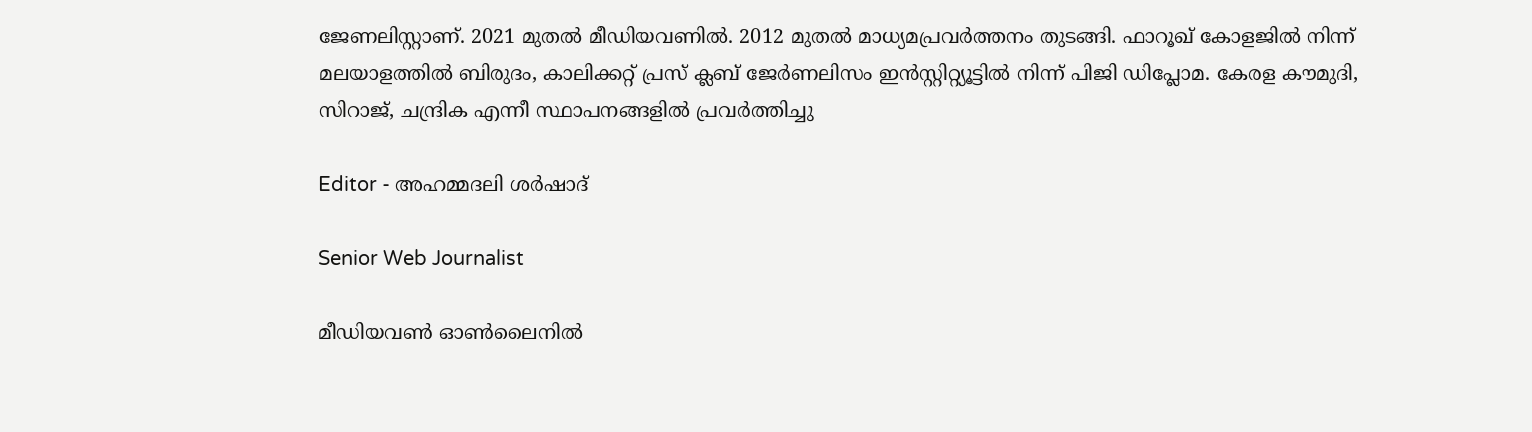ജേണലിസ്റ്റാണ്. 2021 മുതൽ മീഡിയവണിൽ. 2012 മുതൽ മാധ്യമപ്രവർത്തനം തുടങ്ങി. ഫാറൂഖ് കോളജിൽ നിന്ന് മലയാളത്തിൽ ബിരുദം, കാലിക്കറ്റ് പ്രസ് ക്ലബ് ജേർണലിസം ഇൻസ്റ്റിറ്റ്യൂട്ടിൽ നിന്ന് പിജി ഡിപ്ലോമ. കേരള കൗമുദി, സിറാജ്, ചന്ദ്രിക എന്നീ സ്ഥാപനങ്ങളിൽ പ്രവർത്തിച്ചു

Editor - അഹമ്മദലി ശര്‍ഷാദ്

Senior Web Journalist

മീഡിയവൺ ഓൺലൈനിൽ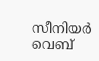സീനിയർ വെബ്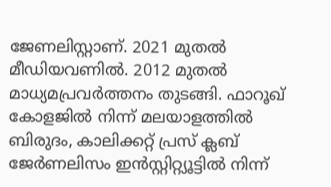ജേണലിസ്റ്റാണ്. 2021 മുതൽ മീഡിയവണിൽ. 2012 മുതൽ മാധ്യമപ്രവർത്തനം തുടങ്ങി. ഫാറൂഖ് കോളജിൽ നിന്ന് മലയാളത്തിൽ ബിരുദം, കാലിക്കറ്റ് പ്രസ് ക്ലബ് ജേർണലിസം ഇൻസ്റ്റിറ്റ്യൂട്ടിൽ നിന്ന്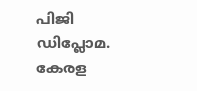പിജി ഡിപ്ലോമ. കേരള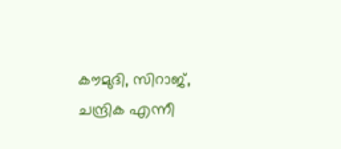കൗമുദി, സിറാജ്, ചന്ദ്രിക എന്നീ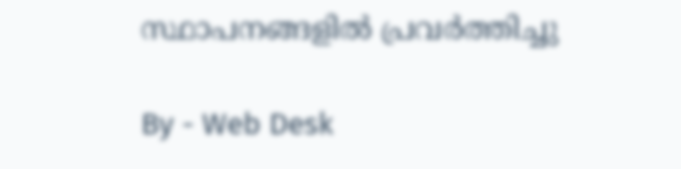സ്ഥാപനങ്ങളിൽ പ്രവർത്തിച്ചു

By - Web Desk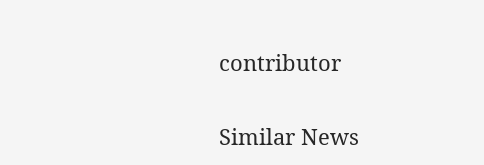contributor

Similar News